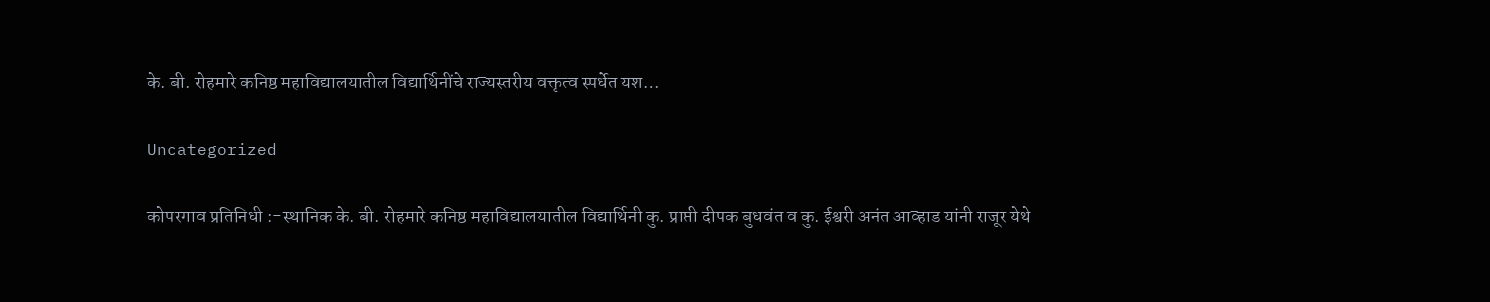के. बी. रोहमारे कनिष्ठ महाविद्यालयातील विद्यार्थिनींचे राज्यस्तरीय वक्तृत्व स्पर्धेत यश…

Uncategorized

कोपरगाव प्रतिनिधी :-स्थानिक के. बी. रोहमारे कनिष्ठ महाविद्यालयातील विद्यार्थिनी कु. प्राप्ती दीपक बुधवंत व कु. ईश्वरी अनंत आव्हाड यांनी राजूर येथे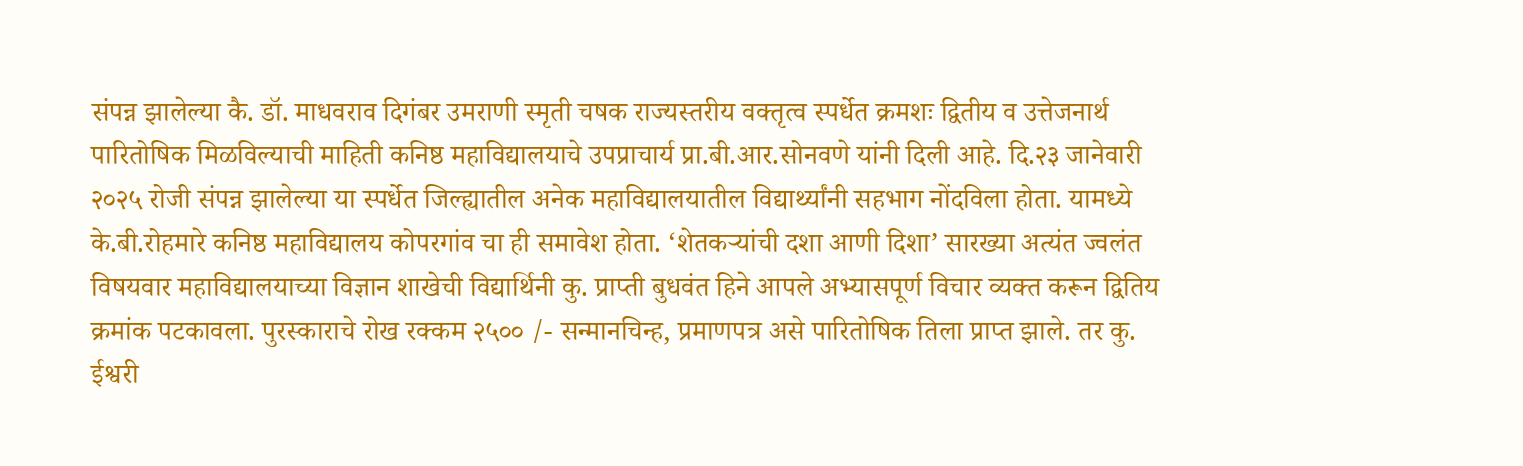संपन्न झालेल्या कै. डॉ. माधवराव दिगंबर उमराणी स्मृती चषक राज्यस्तरीय वक्तृत्व स्पर्धेत क्रमशः द्वितीय व उत्तेजनार्थ पारितोषिक मिळविल्याची माहिती कनिष्ठ महाविद्यालयाचे उपप्राचार्य प्रा.बी.आर.सोनवणे यांनी दिली आहे. दि.२३ जानेवारी २०२५ रोजी संपन्न झालेल्या या स्पर्धेत जिल्ह्यातील अनेक महाविद्यालयातील विद्यार्थ्यांनी सहभाग नोंदविला होता. यामध्ये के.बी.रोहमारे कनिष्ठ महाविद्यालय कोपरगांव चा ही समावेश होता. ‘शेतकऱ्यांची दशा आणी दिशा’ सारख्या अत्यंत ज्वलंत विषयवार महाविद्यालयाच्या विज्ञान शाखेची विद्यार्थिनी कु. प्राप्ती बुधवंत हिने आपले अभ्यासपूर्ण विचार व्यक्त करून द्वितिय क्रमांक पटकावला. पुरस्काराचे रोख रक्कम २५०० /- सन्मानचिन्ह, प्रमाणपत्र असे पारितोषिक तिला प्राप्त झाले. तर कु. ईश्वरी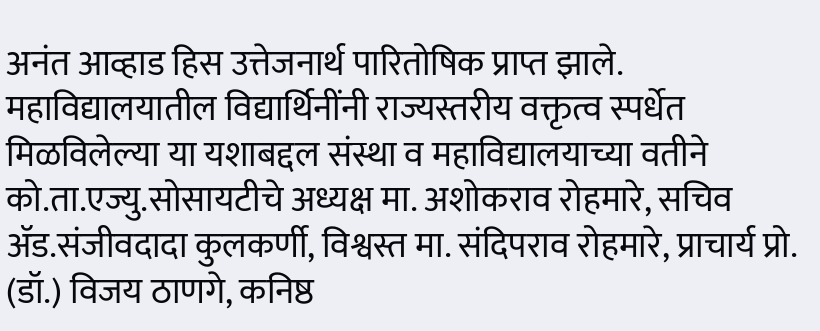अनंत आव्हाड हिस उत्तेजनार्थ पारितोषिक प्राप्त झाले. महाविद्यालयातील विद्यार्थिनींनी राज्यस्तरीय वक्तृत्व स्पर्धेत मिळविलेल्या या यशाबद्दल संस्था व महाविद्यालयाच्या वतीने को.ता.एज्यु.सोसायटीचे अध्यक्ष मा. अशोकराव रोहमारे, सचिव ॲड.संजीवदादा कुलकर्णी, विश्वस्त मा. संदिपराव रोहमारे, प्राचार्य प्रो. (डॉ.) विजय ठाणगे, कनिष्ठ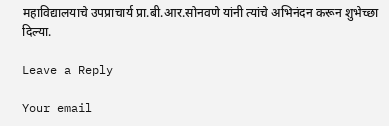महाविद्यालयाचे उपप्राचार्य प्रा.बी.आर.सोनवणे यांनी त्यांचे अभिनंदन करून शुभेच्छा दिल्या.

Leave a Reply

Your email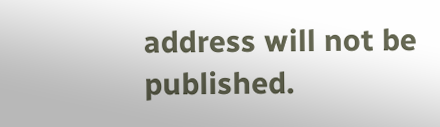address will not be published.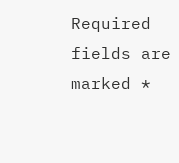Required fields are marked *